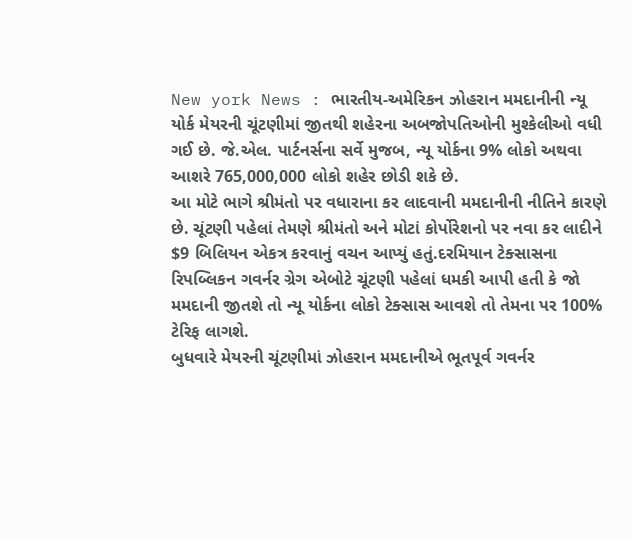New york News : ભારતીય-અમેરિકન ઝોહરાન મમદાનીની ન્યૂ યોર્ક મેયરની ચૂંટણીમાં જીતથી શહેરના અબજોપતિઓની મુશ્કેલીઓ વધી ગઈ છે. જે.એલ. પાર્ટનર્સના સર્વે મુજબ, ન્યૂ યોર્કના 9% લોકો અથવા આશરે 765,000,000 લોકો શહેર છોડી શકે છે.
આ મોટે ભાગે શ્રીમંતો પર વધારાના કર લાદવાની મમદાનીની નીતિને કારણે છે. ચૂંટણી પહેલાં તેમણે શ્રીમંતો અને મોટાં કોર્પોરેશનો પર નવા કર લાદીને $9 બિલિયન એકત્ર કરવાનું વચન આપ્યું હતું.દરમિયાન ટેક્સાસના રિપબ્લિકન ગવર્નર ગ્રેગ એબોટે ચૂંટણી પહેલાં ધમકી આપી હતી કે જો મમદાની જીતશે તો ન્યૂ યોર્કના લોકો ટેક્સાસ આવશે તો તેમના પર 100% ટેરિફ લાગશે.
બુધવારે મેયરની ચૂંટણીમાં ઝોહરાન મમદાનીએ ભૂતપૂર્વ ગવર્નર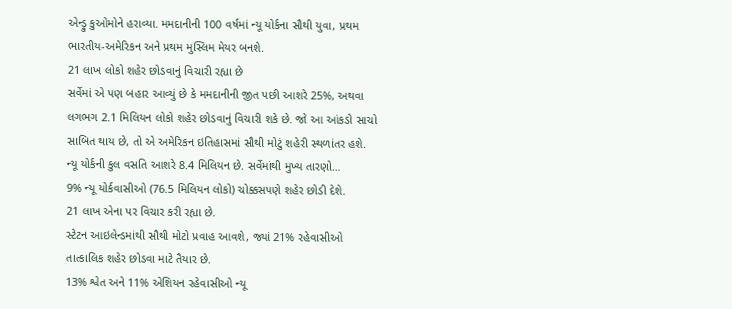એન્ડ્રુ કુઓમોને હરાવ્યા. મમદાનીની 100 વર્ષમાં ન્યૂ યોર્કના સૌથી યુવા, પ્રથમ ભારતીય-અમેરિકન અને પ્રથમ મુસ્લિમ મેયર બનશે.
21 લાખ લોકો શહેર છોડવાનું વિચારી રહ્યા છે
સર્વેમાં એ પણ બહાર આવ્યું છે કે મમદાનીની જીત પછી આશરે 25%, અથવા લગભગ 2.1 મિલિયન લોકો શહેર છોડવાનું વિચારી શકે છે. જો આ આંકડો સાચો સાબિત થાય છે, તો એ અમેરિકન ઇતિહાસમાં સૌથી મોટું શહેરી સ્થળાંતર હશે. ન્યૂ યોર્કની કુલ વસતિ આશરે 8.4 મિલિયન છે. સર્વેમાંથી મુખ્ય તારણો…
9% ન્યૂ યોર્કવાસીઓ (76.5 મિલિયન લોકો) ચોક્કસપણે શહેર છોડી દેશે.
21 લાખ એના પર વિચાર કરી રહ્યા છે.
સ્ટેટન આઇલેન્ડમાંથી સૌથી મોટો પ્રવાહ આવશે, જ્યાં 21% રહેવાસીઓ તાત્કાલિક શહેર છોડવા માટે તૈયાર છે.
13% શ્વેત અને 11% એશિયન રહેવાસીઓ ન્યૂ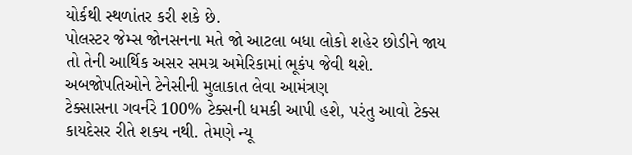યોર્કથી સ્થળાંતર કરી શકે છે.
પોલસ્ટર જેમ્સ જોનસનના મતે જો આટલા બધા લોકો શહેર છોડીને જાય તો તેની આર્થિક અસર સમગ્ર અમેરિકામાં ભૂકંપ જેવી થશે.
અબજોપતિઓને ટેનેસીની મુલાકાત લેવા આમંત્રણ
ટેક્સાસના ગવર્નરે 100% ટેક્સની ધમકી આપી હશે, પરંતુ આવો ટેક્સ કાયદેસર રીતે શક્ય નથી. તેમણે ન્યૂ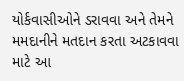યોર્કવાસીઓને ડરાવવા અને તેમને મમદાનીને મતદાન કરતા અટકાવવા માટે આ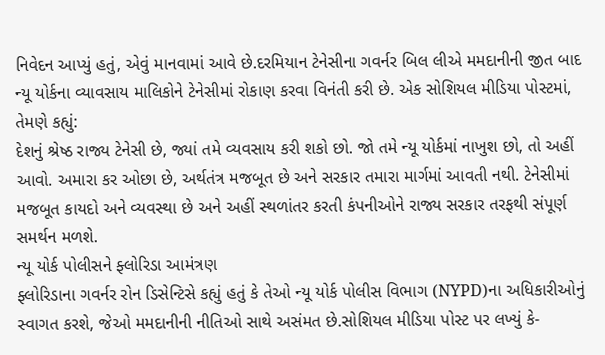નિવેદન આપ્યું હતું, એવું માનવામાં આવે છે.દરમિયાન ટેનેસીના ગવર્નર બિલ લીએ મમદાનીની જીત બાદ ન્યૂ યોર્કના વ્યાવસાય માલિકોને ટેનેસીમાં રોકાણ કરવા વિનંતી કરી છે. એક સોશિયલ મીડિયા પોસ્ટમાં, તેમણે કહ્યું:
દેશનું શ્રેષ્ઠ રાજ્ય ટેનેસી છે, જ્યાં તમે વ્યવસાય કરી શકો છો. જો તમે ન્યૂ યોર્કમાં નાખુશ છો, તો અહીં આવો. અમારા કર ઓછા છે, અર્થતંત્ર મજબૂત છે અને સરકાર તમારા માર્ગમાં આવતી નથી. ટેનેસીમાં મજબૂત કાયદો અને વ્યવસ્થા છે અને અહીં સ્થળાંતર કરતી કંપનીઓને રાજ્ય સરકાર તરફથી સંપૂર્ણ સમર્થન મળશે.
ન્યૂ યોર્ક પોલીસને ફ્લોરિડા આમંત્રણ
ફ્લોરિડાના ગવર્નર રોન ડિસેન્ટિસે કહ્યું હતું કે તેઓ ન્યૂ યોર્ક પોલીસ વિભાગ (NYPD)ના અધિકારીઓનું સ્વાગત કરશે, જેઓ મમદાનીની નીતિઓ સાથે અસંમત છે.સોશિયલ મીડિયા પોસ્ટ પર લખ્યું કે-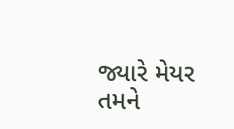જ્યારે મેયર તમને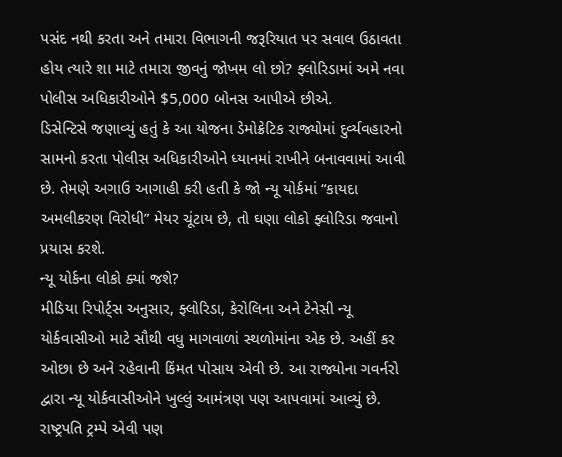પસંદ નથી કરતા અને તમારા વિભાગની જરૂરિયાત પર સવાલ ઉઠાવતા હોય ત્યારે શા માટે તમારા જીવનું જોખમ લો છો? ફ્લોરિડામાં અમે નવા પોલીસ અધિકારીઓને $5,000 બોનસ આપીએ છીએ.
ડિસેન્ટિસે જણાવ્યું હતું કે આ યોજના ડેમોક્રેટિક રાજ્યોમાં દુર્વ્યવહારનો સામનો કરતા પોલીસ અધિકારીઓને ધ્યાનમાં રાખીને બનાવવામાં આવી છે. તેમણે અગાઉ આગાહી કરી હતી કે જો ન્યૂ યોર્કમાં “કાયદા અમલીકરણ વિરોધી” મેયર ચૂંટાય છે, તો ઘણા લોકો ફ્લોરિડા જવાનો પ્રયાસ કરશે.
ન્યૂ યોર્કના લોકો ક્યાં જશે?
મીડિયા રિપોર્ટ્સ અનુસાર, ફ્લોરિડા, કેરોલિના અને ટેનેસી ન્યૂ યોર્કવાસીઓ માટે સૌથી વધુ માગવાળાં સ્થળોમાંના એક છે. અહીં કર ઓછા છે અને રહેવાની કિંમત પોસાય એવી છે. આ રાજ્યોના ગવર્નરો દ્વારા ન્યૂ યોર્કવાસીઓને ખુલ્લું આમંત્રણ પણ આપવામાં આવ્યું છે.
રાષ્ટ્રપતિ ટ્રમ્પે એવી પણ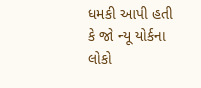ધમકી આપી હતી કે જો ન્યૂ યોર્કના લોકો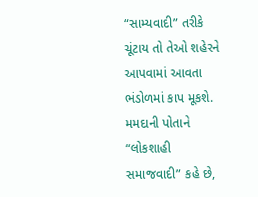“સામ્યવાદી” તરીકે ચૂંટાય તો તેઓ શહેરને આપવામાં આવતા ભંડોળમાં કાપ મૂકશે.
મમદાની પોતાને “લોકશાહી સમાજવાદી” કહે છે,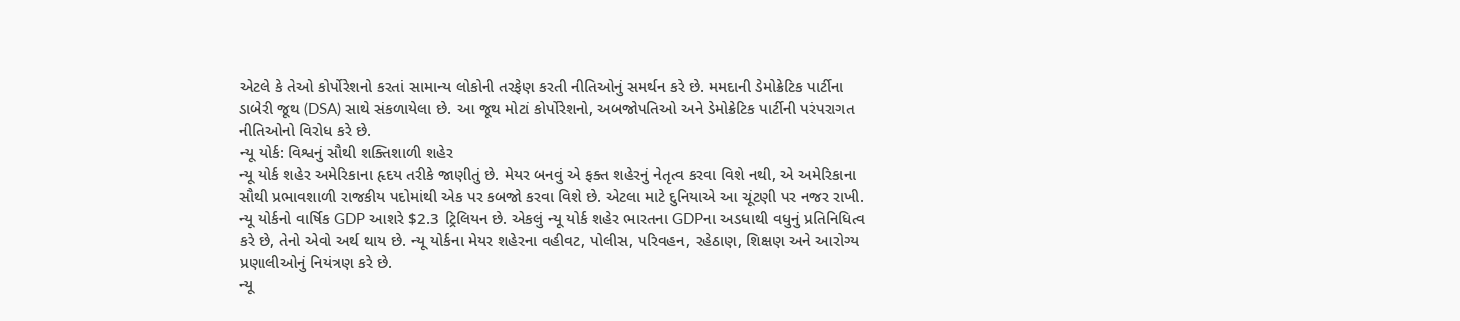એટલે કે તેઓ કોર્પોરેશનો કરતાં સામાન્ય લોકોની તરફેણ કરતી નીતિઓનું સમર્થન કરે છે. મમદાની ડેમોક્રેટિક પાર્ટીના ડાબેરી જૂથ (DSA) સાથે સંકળાયેલા છે. આ જૂથ મોટાં કોર્પોરેશનો, અબજોપતિઓ અને ડેમોક્રેટિક પાર્ટીની પરંપરાગત નીતિઓનો વિરોધ કરે છે.
ન્યૂ યોર્ક: વિશ્વનું સૌથી શક્તિશાળી શહેર
ન્યૂ યોર્ક શહેર અમેરિકાના હૃદય તરીકે જાણીતું છે. મેયર બનવું એ ફક્ત શહેરનું નેતૃત્વ કરવા વિશે નથી, એ અમેરિકાના સૌથી પ્રભાવશાળી રાજકીય પદોમાંથી એક પર કબજો કરવા વિશે છે. એટલા માટે દુનિયાએ આ ચૂંટણી પર નજર રાખી.
ન્યૂ યોર્કનો વાર્ષિક GDP આશરે $2.3 ટ્રિલિયન છે. એકલું ન્યૂ યોર્ક શહેર ભારતના GDPના અડધાથી વધુનું પ્રતિનિધિત્વ કરે છે, તેનો એવો અર્થ થાય છે. ન્યૂ યોર્કના મેયર શહેરના વહીવટ, પોલીસ, પરિવહન, રહેઠાણ, શિક્ષણ અને આરોગ્ય પ્રણાલીઓનું નિયંત્રણ કરે છે.
ન્યૂ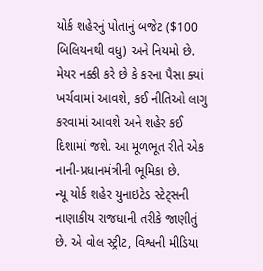યોર્ક શહેરનું પોતાનું બજેટ ($100 બિલિયનથી વધુ) અને નિયમો છે. મેયર નક્કી કરે છે કે કરના પૈસા ક્યાં ખર્ચવામાં આવશે, કઈ નીતિઓ લાગુ કરવામાં આવશે અને શહેર કઈ દિશામાં જશે. આ મૂળભૂત રીતે એક નાની-પ્રધાનમંત્રીની ભૂમિકા છે.
ન્યૂ યોર્ક શહેર યુનાઇટેડ સ્ટેટ્સની નાણાકીય રાજધાની તરીકે જાણીતું છે. એ વોલ સ્ટ્રીટ, વિશ્વની મીડિયા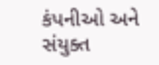કંપનીઓ અને સંયુક્ત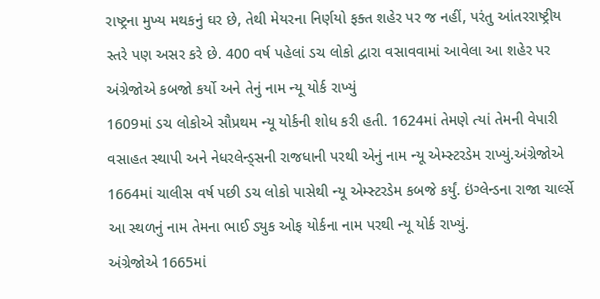રાષ્ટ્રના મુખ્ય મથકનું ઘર છે, તેથી મેયરના નિર્ણયો ફક્ત શહેર પર જ નહીં, પરંતુ આંતરરાષ્ટ્રીય સ્તરે પણ અસર કરે છે. 400 વર્ષ પહેલાં ડચ લોકો દ્વારા વસાવવામાં આવેલા આ શહેર પર અંગ્રેજોએ કબજો કર્યો અને તેનું નામ ન્યૂ યોર્ક રાખ્યું
1609માં ડચ લોકોએ સૌપ્રથમ ન્યૂ યોર્કની શોધ કરી હતી. 1624માં તેમણે ત્યાં તેમની વેપારી વસાહત સ્થાપી અને નેધરલેન્ડ્સની રાજધાની પરથી એનું નામ ન્યૂ એમ્સ્ટરડેમ રાખ્યું.અંગ્રેજોએ 1664માં ચાલીસ વર્ષ પછી ડચ લોકો પાસેથી ન્યૂ એમ્સ્ટરડેમ કબજે કર્યું. ઇંગ્લેન્ડના રાજા ચાર્લ્સે આ સ્થળનું નામ તેમના ભાઈ ડ્યુક ઓફ યોર્કના નામ પરથી ન્યૂ યોર્ક રાખ્યું.
અંગ્રેજોએ 1665માં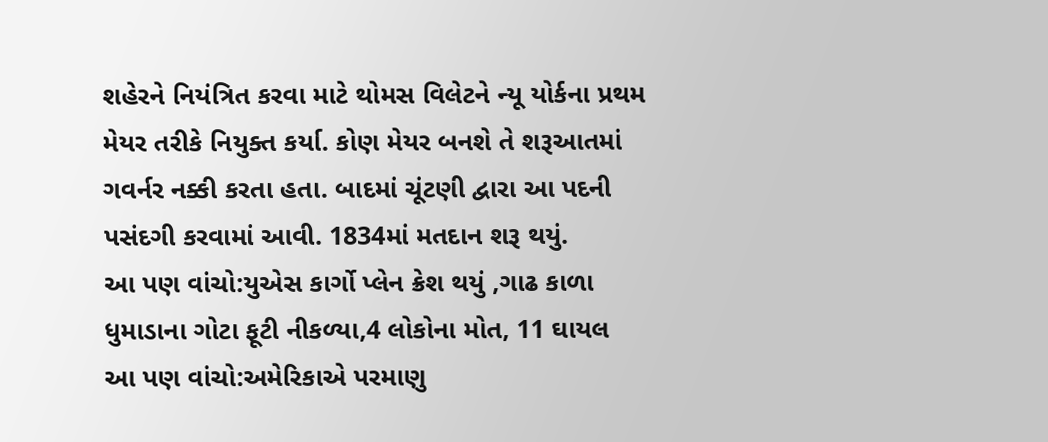શહેરને નિયંત્રિત કરવા માટે થોમસ વિલેટને ન્યૂ યોર્કના પ્રથમ મેયર તરીકે નિયુક્ત કર્યા. કોણ મેયર બનશે તે શરૂઆતમાં ગવર્નર નક્કી કરતા હતા. બાદમાં ચૂંટણી દ્વારા આ પદની પસંદગી કરવામાં આવી. 1834માં મતદાન શરૂ થયું.
આ પણ વાંચો:યુએસ કાર્ગો પ્લેન ક્રેશ થયું ,ગાઢ કાળા ધુમાડાના ગોટા ફૂટી નીકળ્યા,4 લોકોના મોત, 11 ઘાયલ
આ પણ વાંચો:અમેરિકાએ પરમાણુ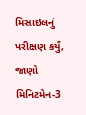મિસાઇલનું પરીક્ષણ કર્યું, જાણો મિનિટમેન-3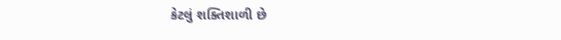કેટલું શક્તિશાળી છે